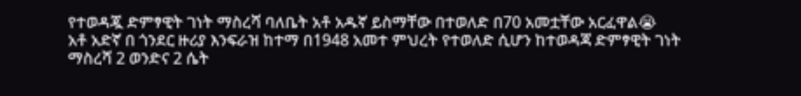የተወዳጇ ድምፃዊት ገነት ማስረሻ ባለቤት አቶ አዱኛ ይስማቸው በተወለድ በ70 አመቷቸው አርፈዋል😭
አቶ አድኛ በ ጎንደር ዙሪያ እንፍራዝ ከተማ በ1948 አመተ ምህረት የተወለድ ሲሆን ከተወዳጃ ድምፃዊት ገነት ማስረሻ 2 ወንድና 2 ሴት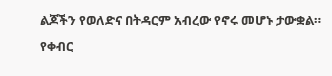ልጆችን የወለድና በትዳርም አብረው የኖሩ መሆኑ ታውቋል።
የቀብር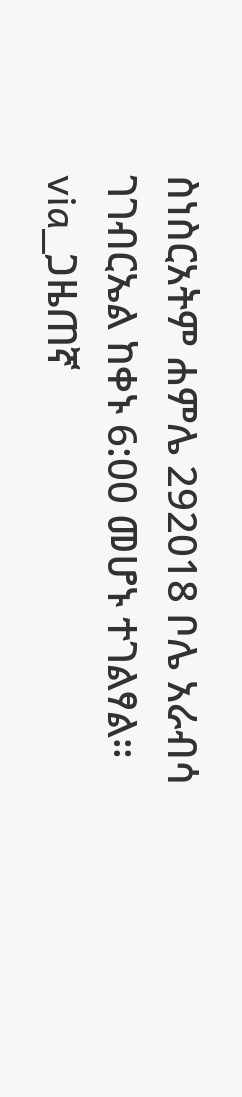ስነስርአትም ሐምሌ 292018 ቦሌ አራብሳ ገገብርኤል ከቀኑ 6:00 መሆኑ ተገልፃል።
via_ጋዜጠኛ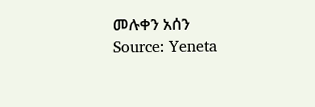መሉቀን አሰን
Source: Yeneta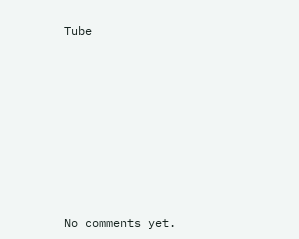Tube









No comments yet.